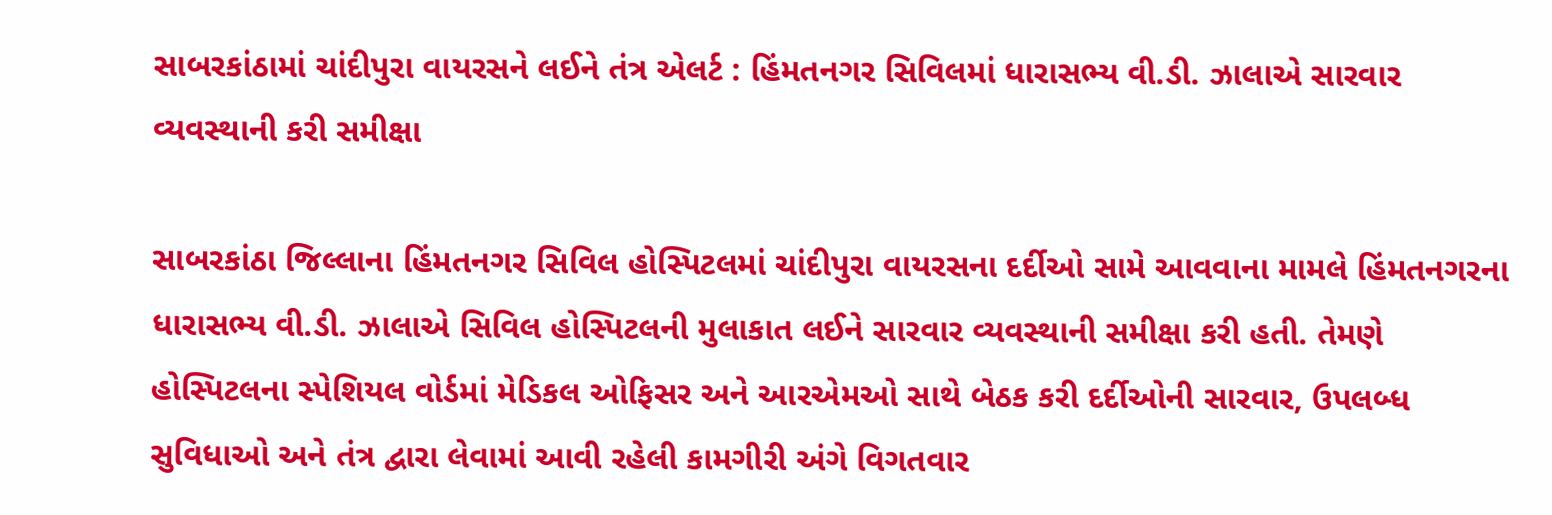સાબરકાંઠામાં ચાંદીપુરા વાયરસને લઈને તંત્ર એલર્ટ : હિંમતનગર સિવિલમાં ધારાસભ્ય વી.ડી. ઝાલાએ સારવાર વ્યવસ્થાની કરી સમીક્ષા

સાબરકાંઠા જિલ્લાના હિંમતનગર સિવિલ હોસ્પિટલમાં ચાંદીપુરા વાયરસના દર્દીઓ સામે આવવાના મામલે હિંમતનગરના ધારાસભ્ય વી.ડી. ઝાલાએ સિવિલ હોસ્પિટલની મુલાકાત લઈને સારવાર વ્યવસ્થાની સમીક્ષા કરી હતી. તેમણે હોસ્પિટલના સ્પેશિયલ વોર્ડમાં મેડિકલ ઓફિસર અને આરએમઓ સાથે બેઠક કરી દર્દીઓની સારવાર, ઉપલબ્ધ સુવિધાઓ અને તંત્ર દ્વારા લેવામાં આવી રહેલી કામગીરી અંગે વિગતવાર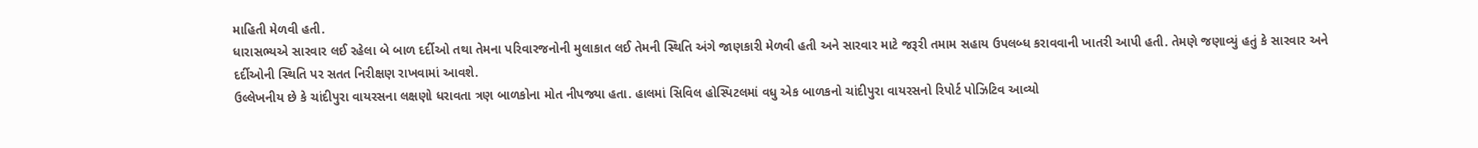માહિતી મેળવી હતી.
ધારાસભ્યએ સારવાર લઈ રહેલા બે બાળ દર્દીઓ તથા તેમના પરિવારજનોની મુલાકાત લઈ તેમની સ્થિતિ અંગે જાણકારી મેળવી હતી અને સારવાર માટે જરૂરી તમામ સહાય ઉપલબ્ધ કરાવવાની ખાતરી આપી હતી. તેમણે જણાવ્યું હતું કે સારવાર અને દર્દીઓની સ્થિતિ પર સતત નિરીક્ષણ રાખવામાં આવશે.
ઉલ્લેખનીય છે કે ચાંદીપુરા વાયરસના લક્ષણો ધરાવતા ત્રણ બાળકોના મોત નીપજ્યા હતા. હાલમાં સિવિલ હોસ્પિટલમાં વધુ એક બાળકનો ચાંદીપુરા વાયરસનો રિપોર્ટ પોઝિટિવ આવ્યો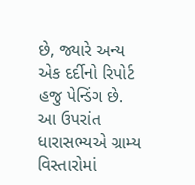છે, જ્યારે અન્ય એક દર્દીનો રિપોર્ટ હજુ પેન્ડિંગ છે.
આ ઉપરાંત ધારાસભ્યએ ગ્રામ્ય વિસ્તારોમાં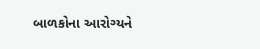બાળકોના આરોગ્યને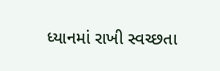ધ્યાનમાં રાખી સ્વચ્છતા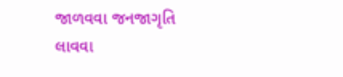જાળવવા જનજાગૃતિ લાવવા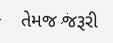તેમજ જરૂરી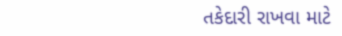તકેદારી રાખવા માટે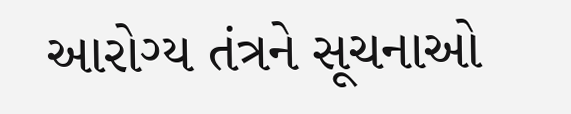આરોગ્ય તંત્રને સૂચનાઓ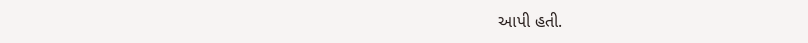આપી હતી.